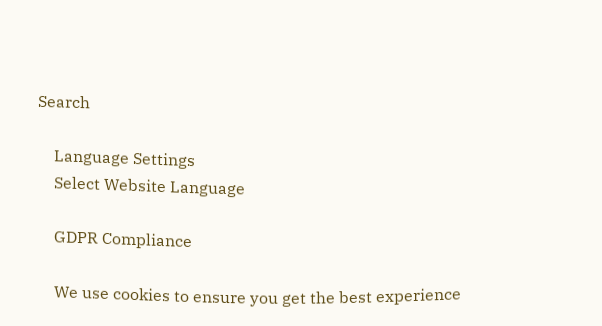Search

    Language Settings
    Select Website Language

    GDPR Compliance

    We use cookies to ensure you get the best experience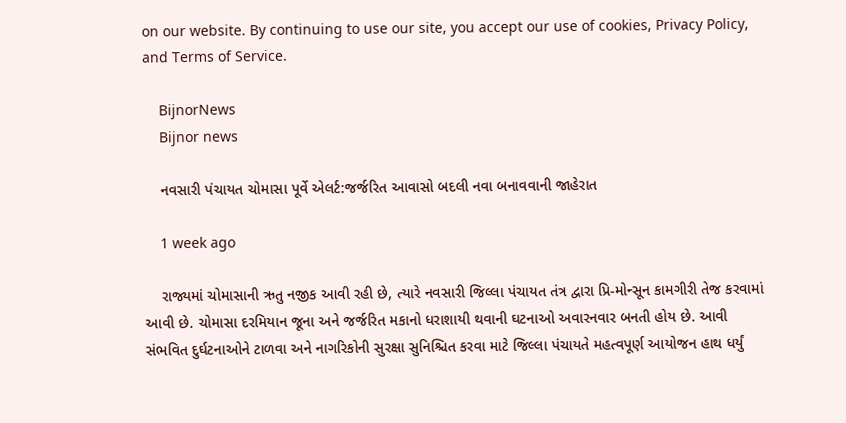on our website. By continuing to use our site, you accept our use of cookies, Privacy Policy, and Terms of Service.

    BijnorNews
    Bijnor news

    નવસારી પંચાયત ચોમાસા પૂર્વે એલર્ટ:જર્જરિત આવાસો બદલી નવા બનાવવાની જાહેરાત

    1 week ago

    રાજ્યમાં ચોમાસાની ઋતુ નજીક આવી રહી છે, ત્યારે નવસારી જિલ્લા પંચાયત તંત્ર દ્વારા પ્રિ-મોન્સૂન કામગીરી તેજ કરવામાં આવી છે. ચોમાસા દરમિયાન જૂના અને જર્જરિત મકાનો ધરાશાયી થવાની ઘટનાઓ અવારનવાર બનતી હોય છે. આવી સંભવિત દુર્ઘટનાઓને ટાળવા અને નાગરિકોની સુરક્ષા સુનિશ્ચિત કરવા માટે જિલ્લા પંચાયતે મહત્વપૂર્ણ આયોજન હાથ ધર્યું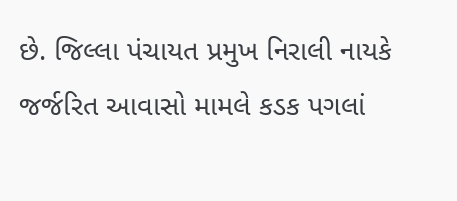છે. જિલ્લા પંચાયત પ્રમુખ નિરાલી નાયકે જર્જરિત આવાસો મામલે કડક પગલાં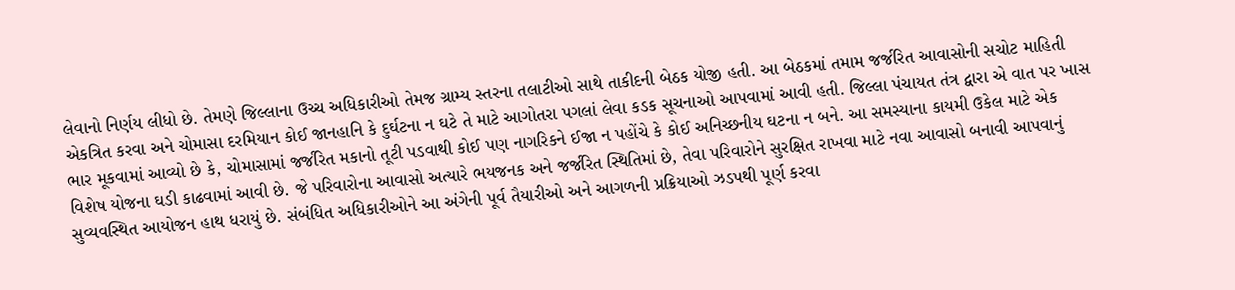લેવાનો નિર્ણય લીધો છે. તેમણે જિલ્લાના ઉચ્ચ અધિકારીઓ તેમજ ગ્રામ્ય સ્તરના તલાટીઓ સાથે તાકીદની બેઠક યોજી હતી. આ બેઠકમાં તમામ જર્જરિત આવાસોની સચોટ માહિતી એકત્રિત કરવા અને ચોમાસા દરમિયાન કોઈ જાનહાનિ કે દુર્ઘટના ન ઘટે તે માટે આગોતરા પગલાં લેવા કડક સૂચનાઓ આપવામાં આવી હતી. જિલ્લા પંચાયત તંત્ર દ્વારા એ વાત પર ખાસ ભાર મૂકવામાં આવ્યો છે કે, ચોમાસામાં જર્જરિત મકાનો તૂટી પડવાથી કોઈ પણ નાગરિકને ઈજા ન પહોંચે કે કોઈ અનિચ્છનીય ઘટના ન બને. આ સમસ્યાના કાયમી ઉકેલ માટે એક વિશેષ યોજના ઘડી કાઢવામાં આવી છે. જે પરિવારોના આવાસો અત્યારે ભયજનક અને જર્જરિત સ્થિતિમાં છે, તેવા પરિવારોને સુરક્ષિત રાખવા માટે નવા આવાસો બનાવી આપવાનું સુવ્યવસ્થિત આયોજન હાથ ધરાયું છે. સંબંધિત અધિકારીઓને આ અંગેની પૂર્વ તૈયારીઓ અને આગળની પ્રક્રિયાઓ ઝડપથી પૂર્ણ કરવા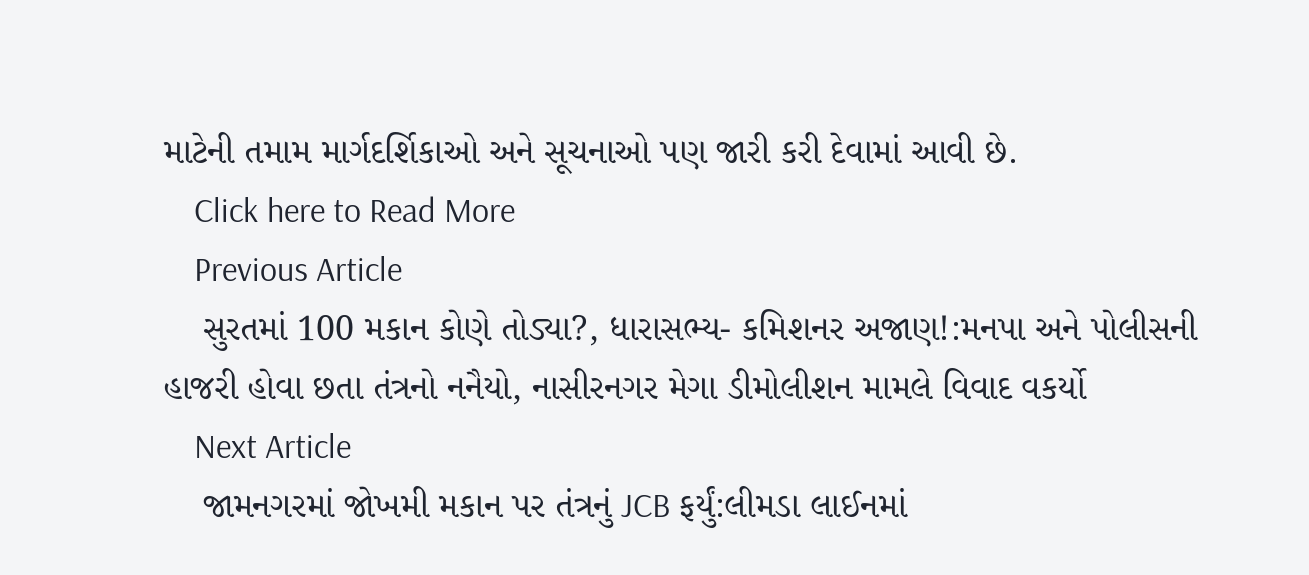માટેની તમામ માર્ગદર્શિકાઓ અને સૂચનાઓ પણ જારી કરી દેવામાં આવી છે.
    Click here to Read More
    Previous Article
    સુરતમાં 100 મકાન કોણે તોડ્યા?, ધારાસભ્ય- કમિશનર અજાણ!:મનપા અને પોલીસની હાજરી હોવા છતા તંત્રનો નનૈયો, નાસીરનગર મેગા ડીમોલીશન મામલે વિવાદ વકર્યો
    Next Article
    જામનગરમાં જોખમી મકાન પર તંત્રનું JCB ફર્યું:લીમડા લાઈનમાં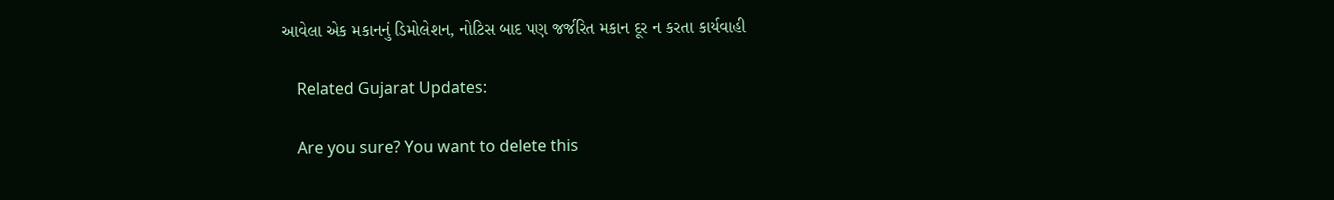આવેલા એક મકાનનું ડિમોલેશન, નોટિસ બાદ પણ જર્જરિત મકાન દૂર ન કરતા કાર્યવાહી

    Related Gujarat Updates:

    Are you sure? You want to delete this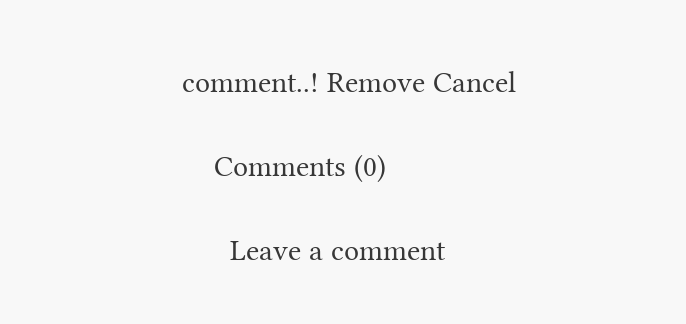comment..! Remove Cancel

    Comments (0)

      Leave a comment